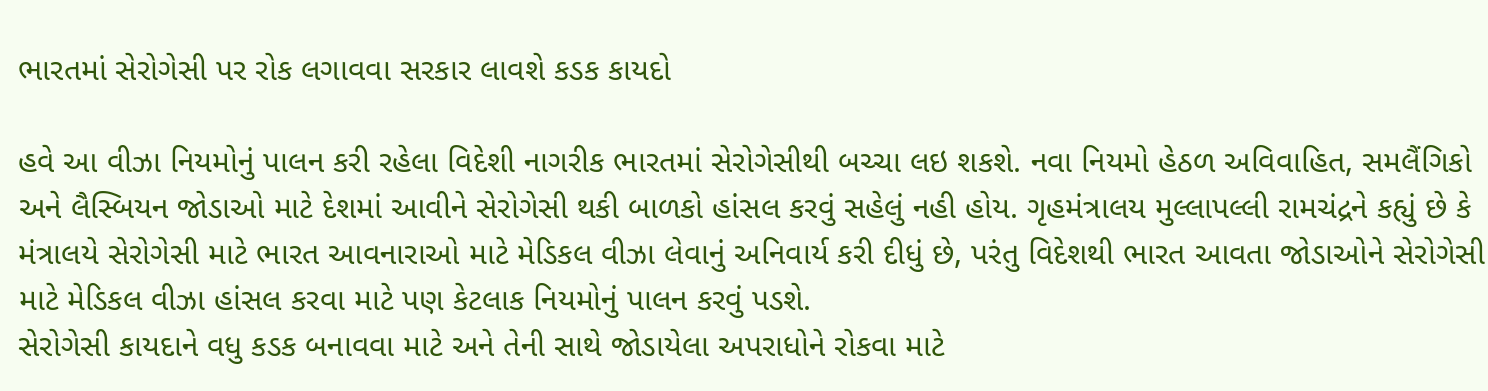ભારતમાં સેરોગેસી પર રોક લગાવવા સરકાર લાવશે કડક કાયદો

હવે આ વીઝા નિયમોનું પાલન કરી રહેલા વિદેશી નાગરીક ભારતમાં સેરોગેસીથી બચ્ચા લઇ શકશે. નવા નિયમો હેઠળ અવિવાહિત, સમલૈંગિકો અને લૈસ્બિયન જોડાઓ માટે દેશમાં આવીને સેરોગેસી થકી બાળકો હાંસલ કરવું સહેલું નહી હોય. ગૃહમંત્રાલય મુલ્લાપલ્લી રામચંદ્રને કહ્યું છે કે મંત્રાલયે સેરોગેસી માટે ભારત આવનારાઓ માટે મેડિકલ વીઝા લેવાનું અનિવાર્ય કરી દીધું છે, પરંતુ વિદેશથી ભારત આવતા જોડાઓને સેરોગેસી માટે મેડિકલ વીઝા હાંસલ કરવા માટે પણ કેટલાક નિયમોનું પાલન કરવું પડશે.
સેરોગેસી કાયદાને વધુ કડક બનાવવા માટે અને તેની સાથે જોડાયેલા અપરાધોને રોકવા માટે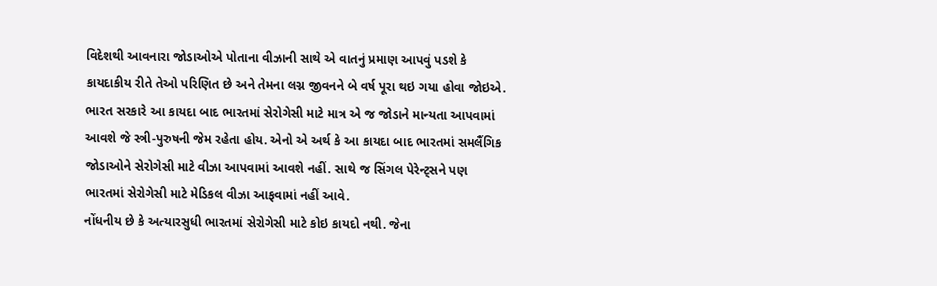વિદેશથી આવનારા જોડાઓએ પોતાના વીઝાની સાથે એ વાતનું પ્રમાણ આપવું પડશે કે કાયદાકીય રીતે તેઓ પરિણિત છે અને તેમના લગ્ન જીવનને બે વર્ષ પૂરા થઇ ગયા હોવા જોઇએ.
ભારત સરકારે આ કાયદા બાદ ભારતમાં સેરોગેસી માટે માત્ર એ જ જોડાને માન્યતા આપવામાં આવશે જે સ્ત્રી-પુરુષની જેમ રહેતા હોય. એનો એ અર્થ કે આ કાયદા બાદ ભારતમાં સમલૈંગિક જોડાઓને સેરોગેસી માટે વીઝા આપવામાં આવશે નહીં. સાથે જ સિંગલ પેરેન્ટ્સને પણ ભારતમાં સેરોગેસી માટે મેડિકલ વીઝા આફવામાં નહીં આવે.
નોંધનીય છે કે અત્યારસુધી ભારતમાં સેરોગેસી માટે કોઇ કાયદો નથી. જેના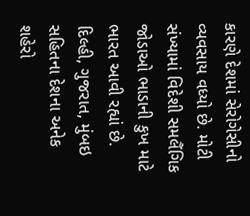કારણે દેશમાં સેરોગેસીનો વ્યવસાય વધ્યો છે. મોટી સંખ્યામાં વિદેશી સમલૈંગિક જોડાઓ ભાડાની કુખ માટે ભારત આવી રહ્યાં છે. દિલ્હી, ગુજરાત, મુંબઇ સહિતના દેશના અનેક શહેરો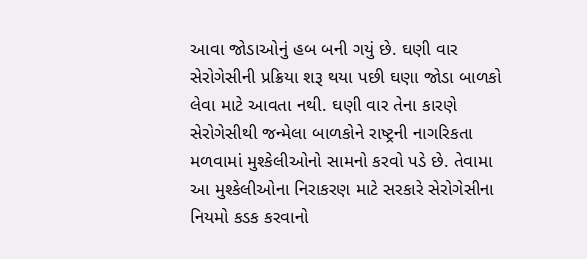આવા જોડાઓનું હબ બની ગયું છે. ઘણી વાર સેરોગેસીની પ્રક્રિયા શરૂ થયા પછી ઘણા જોડા બાળકો લેવા માટે આવતા નથી. ઘણી વાર તેના કારણે સેરોગેસીથી જન્મેલા બાળકોને રાષ્ટ્રની નાગરિકતા મળવામાં મુશ્કેલીઓનો સામનો કરવો પડે છે. તેવામા આ મુશ્કેલીઓના નિરાકરણ માટે સરકારે સેરોગેસીના નિયમો કડક કરવાનો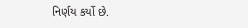નિર્ણય કર્યો છે.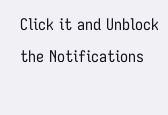Click it and Unblock the Notifications